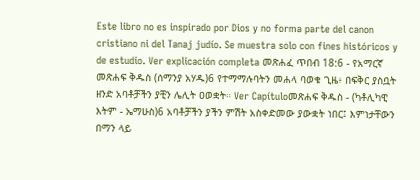Este libro no es inspirado por Dios y no forma parte del canon cristiano ni del Tanaj judío. Se muestra solo con fines históricos y de estudio. Ver explicación completa መጽሐፈ ጥበብ 18:6 - የአማርኛ መጽሐፍ ቅዱስ (ሰማንያ አሃዱ)6 የተማማሉባትን መሐላ ባወቁ ጊዜ፥ በፍቅር ያስቧት ዘንድ አባቶቻችን ያቺን ሌሊት ዐወቋት። Ver Capítuloመጽሐፍ ቅዱስ - (ካቶሊካዊ እትም - ኤማሁስ)6 አባቶቻችን ያችን ምሽት አስቀድመው ያውቋት ነበር፤ እምነታቸውን በማን ላይ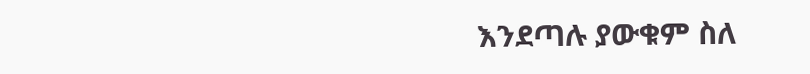እንደጣሉ ያውቁም ስለ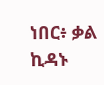ነበር፥ ቃል ኪዳኑ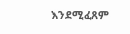እንደሚፈጸም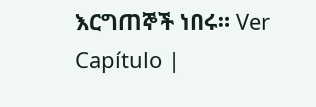እርግጠኞች ነበሩ። Ver Capítulo |